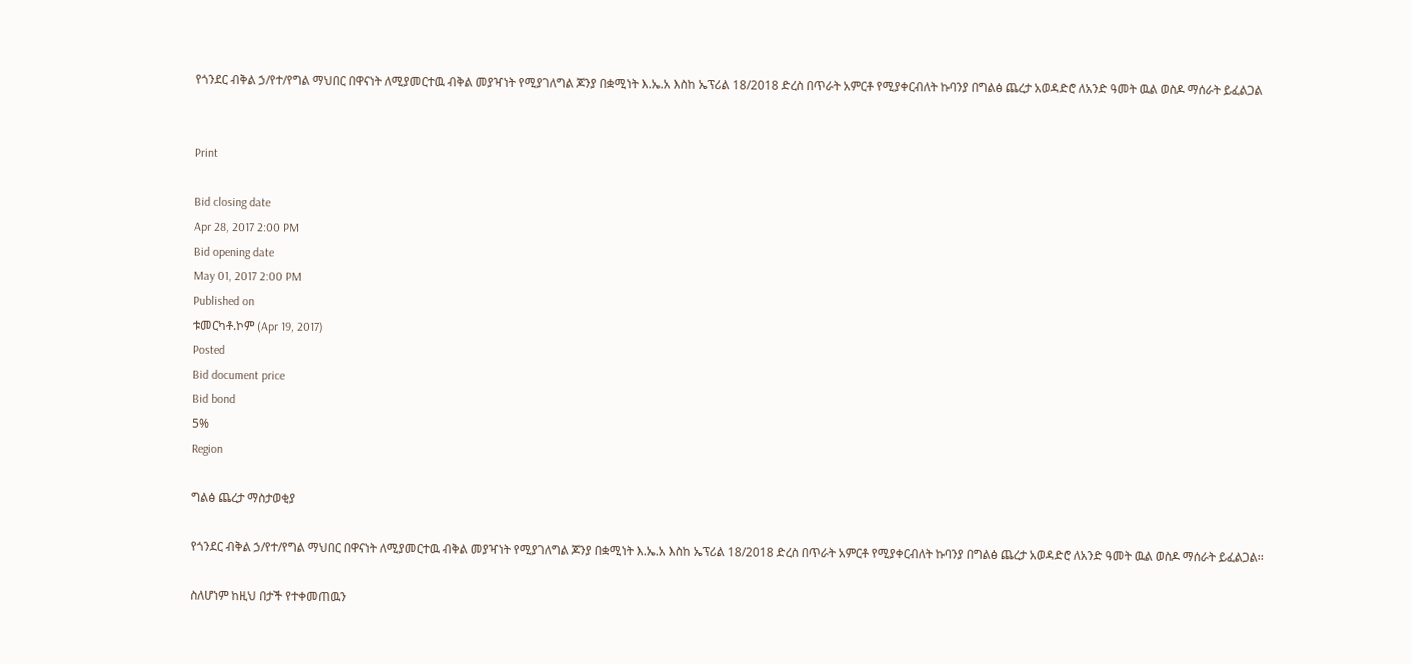የጎንደር ብቅል ኃ/የተ/የግል ማህበር በዋናነት ለሚያመርተዉ ብቅል መያዣነት የሚያገለግል ጆንያ በቋሚነት እ.ኤ.አ እስከ ኤፕሪል 18/2018 ድረስ በጥራት አምርቶ የሚያቀርብለት ኩባንያ በግልፅ ጨረታ አወዳድሮ ለአንድ ዓመት ዉል ወስዶ ማሰራት ይፈልጋል


Print

Bid closing date
Apr 28, 2017 2:00 PM
Bid opening date
May 01, 2017 2:00 PM
Published on
ቱመርካቶ.ኮም (Apr 19, 2017)
Posted
Bid document price
Bid bond
5%
Region

ግልፅ ጨረታ ማስታወቂያ

የጎንደር ብቅል ኃ/የተ/የግል ማህበር በዋናነት ለሚያመርተዉ ብቅል መያዣነት የሚያገለግል ጆንያ በቋሚነት እ.ኤ.አ እስከ ኤፕሪል 18/2018 ድረስ በጥራት አምርቶ የሚያቀርብለት ኩባንያ በግልፅ ጨረታ አወዳድሮ ለአንድ ዓመት ዉል ወስዶ ማሰራት ይፈልጋል፡፡

ስለሆነም ከዚህ በታች የተቀመጠዉን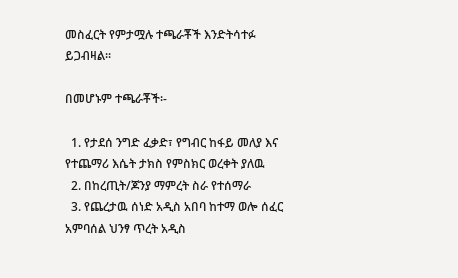መስፈርት የምታሟሉ ተጫራቾች እንድትሳተፉ ይጋብዛል፡፡

በመሆኑም ተጫራቾች፡-

  1. የታደሰ ንግድ ፈቃድ፣ የግብር ከፋይ መለያ እና የተጨማሪ እሴት ታክስ የምስክር ወረቀት ያለዉ
  2. በከረጢት/ጆንያ ማምረት ስራ የተሰማራ
  3. የጨረታዉ ሰነድ አዲስ አበባ ከተማ ወሎ ሰፈር አምባሰል ህንፃ ጥረት አዲስ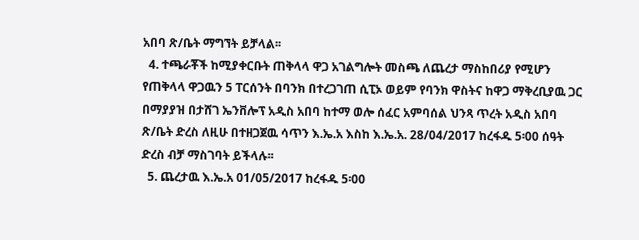አበባ ጽ/ቤት ማግኘት ይቻላል፡፡
  4. ተጫራቾች ከሚያቀርቡት ጠቅላላ ዋጋ አገልግሎት መስጫ ለጨረታ ማስከበሪያ የሚሆን የጠቅላላ ዋጋዉን 5 ፐርሰንት በባንክ በተረጋገጠ ሲፒኦ ወይም የባንክ ዋስትና ከዋጋ ማቅረቢያዉ ጋር በማያያዝ በታሸገ ኤንቨሎፕ አዲስ አበባ ከተማ ወሎ ሰፈር አምባሰል ህንጻ ጥረት አዲስ አበባ ጽ/ቤት ድረስ ለዚሁ በተዘጋጀዉ ሳጥን እ.ኤ.አ እስከ እ.ኤ.አ. 28/04/2017 ከረፋዱ 5፡00 ሰዓት ድረስ ብቻ ማስገባት ይችላሉ፡፡
  5. ጨረታዉ እ.ኤ.አ 01/05/2017 ከረፋዱ 5፡00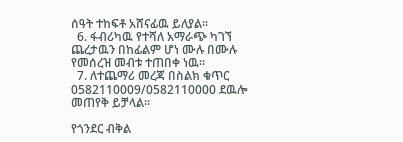ሰዓት ተከፍቶ አሸናፊዉ ይለያል፡፡
  6. ፋብሪካዉ የተሻለ አማራጭ ካገኘ ጨረታዉን በከፊልም ሆነ ሙሉ በሙሉ የመሰረዝ መብቱ ተጠበቀ ነዉ፡፡
  7. ለተጨማሪ መረጃ በስልክ ቁጥር 0582110009/0582110000 ደዉሎ መጠየቅ ይቻላል፡፡

የጎንደር ብቅል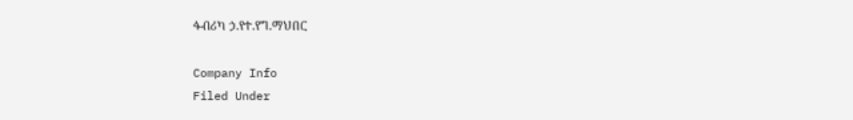ፋብሪካ ኃ.የተ.የግ.ማህበር

Company Info
Filed Under